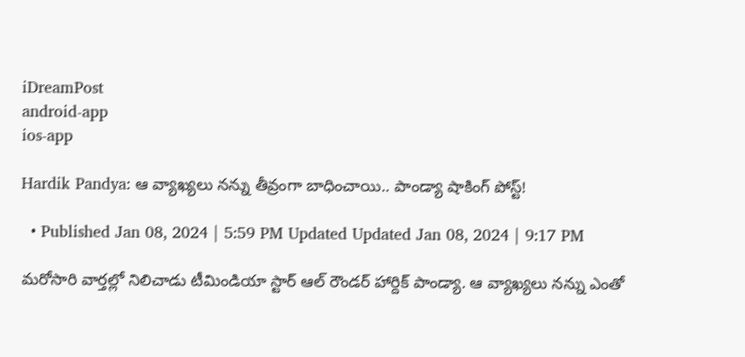iDreamPost
android-app
ios-app

Hardik Pandya: ఆ వ్యాఖ్యలు నన్ను తీవ్రంగా బాధించాయి.. పాండ్యా షాకింగ్ పోస్ట్!

  • Published Jan 08, 2024 | 5:59 PM Updated Updated Jan 08, 2024 | 9:17 PM

మరోసారి వార్తల్లో నిలిచాడు టీమిండియా స్టార్ ఆల్ రౌండర్ హార్దిక్ పాండ్యా. ఆ వ్యాఖ్యలు నన్ను ఎంతో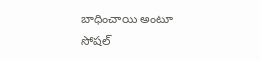బాధించాయి అంటూ సోషల్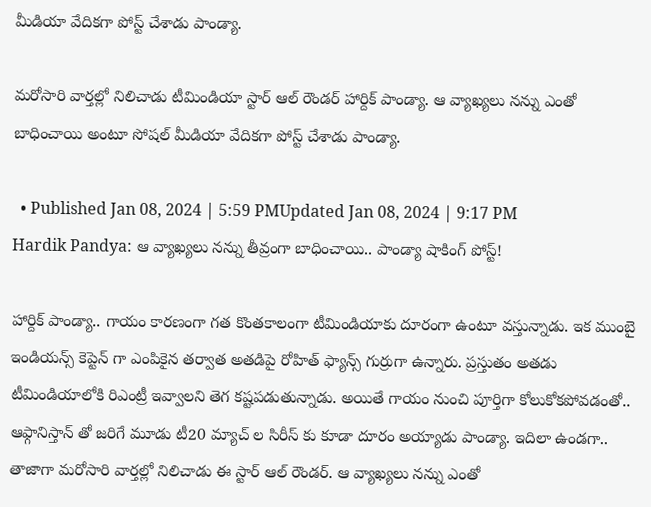మీడియా వేదికగా పోస్ట్ చేశాడు పాండ్యా.

మరోసారి వార్తల్లో నిలిచాడు టీమిండియా స్టార్ ఆల్ రౌండర్ హార్దిక్ పాండ్యా. ఆ వ్యాఖ్యలు నన్ను ఎంతో బాధించాయి అంటూ సోషల్ మీడియా వేదికగా పోస్ట్ చేశాడు పాండ్యా.

  • Published Jan 08, 2024 | 5:59 PMUpdated Jan 08, 2024 | 9:17 PM
Hardik Pandya: ఆ వ్యాఖ్యలు నన్ను తీవ్రంగా బాధించాయి.. పాండ్యా షాకింగ్ పోస్ట్!

హార్దిక్ పాండ్యా.. గాయం కారణంగా గత కొంతకాలంగా టీమిండియాకు దూరంగా ఉంటూ వస్తున్నాడు. ఇక ముంబై ఇండియన్స్ కెప్టెన్ గా ఎంపికైన తర్వాత అతడిపై రోహిత్ ఫ్యాన్స్ గుర్రుగా ఉన్నారు. ప్రస్తుతం అతడు టీమిండియాలోకి రిఎంట్రీ ఇవ్వాలని తెగ కష్టపడుతున్నాడు. అయితే గాయం నుంచి పూర్తిగా కోలుకోకపోవడంతో.. ఆఫ్గానిస్తాన్ తో జరిగే మూడు టీ20 మ్యాచ్ ల సిరీస్ కు కూడా దూరం అయ్యాడు పాండ్యా. ఇదిలా ఉండగా.. తాజాగా మరోసారి వార్తల్లో నిలిచాడు ఈ స్టార్ ఆల్ రౌండర్. ఆ వ్యాఖ్యలు నన్ను ఎంతో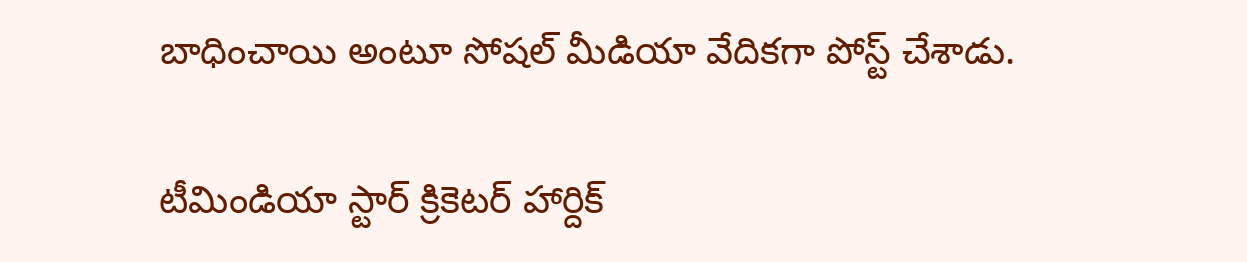బాధించాయి అంటూ సోషల్ మీడియా వేదికగా పోస్ట్ చేశాడు.

టీమిండియా స్టార్ క్రికెటర్ హార్దిక్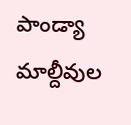పాండ్యా మాల్దీవుల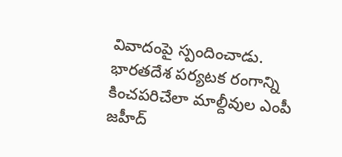వివాదంపై స్పందించాడు. భారతదేశ పర్యటక రంగాన్ని కించపరిచేలా మాల్దీవుల ఎంపీ జహీద్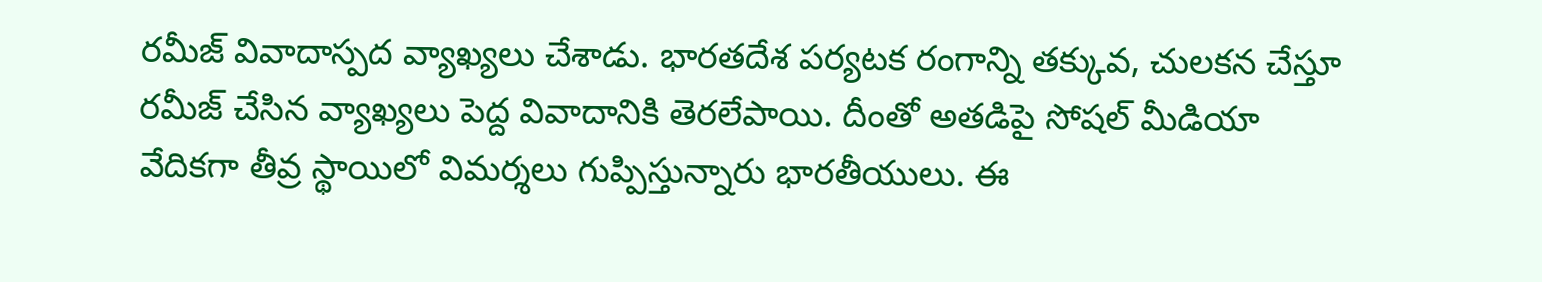రమీజ్ వివాదాస్పద వ్యాఖ్యలు చేశాడు. భారతదేశ పర్యటక రంగాన్ని తక్కువ, చులకన చేస్తూ రమీజ్ చేసిన వ్యాఖ్యలు పెద్ద వివాదానికి తెరలేపాయి. దీంతో అతడిపై సోషల్ మీడియా వేదికగా తీవ్ర స్థాయిలో విమర్శలు గుప్పిస్తున్నారు భారతీయులు. ఈ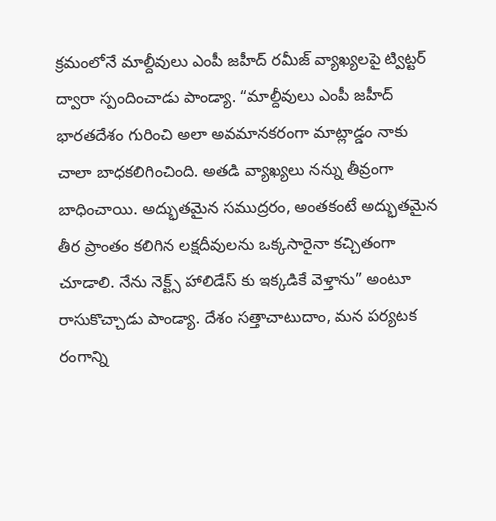క్రమంలోనే మాల్దీవులు ఎంపీ జహీద్ రమీజ్ వ్యాఖ్యలపై ట్విట్టర్ ద్వారా స్పందించాడు పాండ్యా. “మాల్దీవులు ఎంపీ జహీద్ భారతదేశం గురించి అలా అవమానకరంగా మాట్లాడ్డం నాకు చాలా బాధకలిగించింది. అతడి వ్యాఖ్యలు నన్ను తీవ్రంగా బాధించాయి. అద్భుతమైన సముద్రరం, అంతకంటే అద్భుతమైన తీర ప్రాంతం కలిగిన లక్షదీవులను ఒక్కసారైనా కచ్చితంగా చూడాలి. నేను నెక్ట్స్ హాలిడేస్ కు ఇక్కడికే వెళ్తాను” అంటూ రాసుకొచ్చాడు పాండ్యా. దేశం సత్తాచాటుదాం, మన పర్యటక రంగాన్ని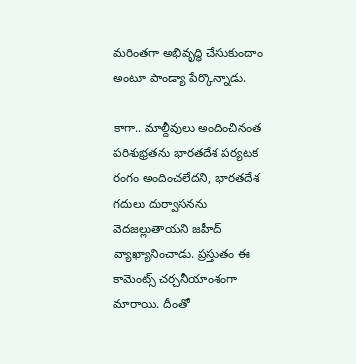మరింతగా అభివృద్ధి చేసుకుందాం అంటూ పాండ్యా పేర్కొన్నాడు.

కాగా.. మాల్దీవులు అందించినంత పరిశుభ్రతను భారతదేశ పర్యటక రంగం అందించలేదని, భారతదేశ గదులు దుర్వాసనను వెదజల్లుతాయని జహీద్ వ్యాఖ్యానించాడు. ప్రస్తుతం ఈ కామెంట్స్ చర్చనీయాంశంగా మారాయి. దీంతో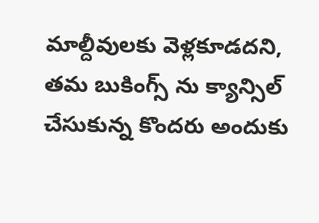మాల్దీవులకు వెళ్లకూడదని, తమ బుకింగ్స్ ను క్యాన్సిల్ చేసుకున్న కొందరు అందుకు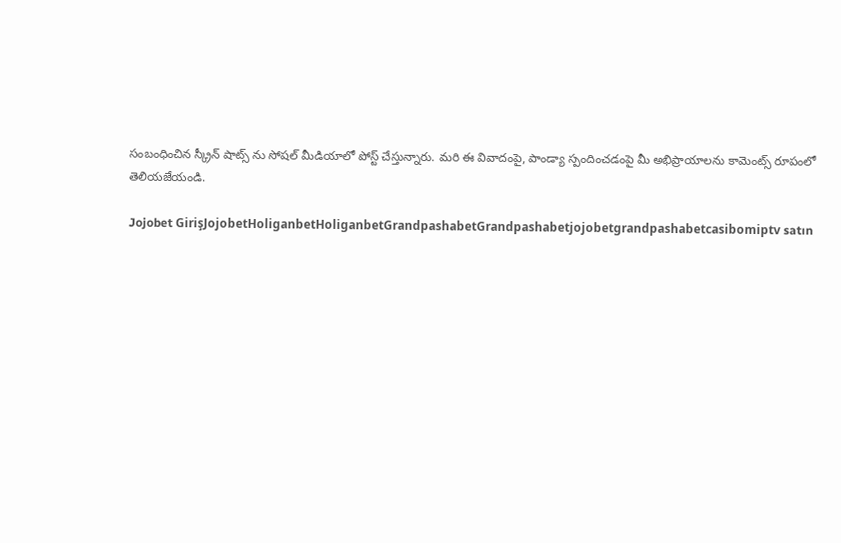సంబంధించిన స్క్రీన్ షాట్స్ ను సోషల్ మీడియాలో పోస్ట్ చేస్తున్నారు. మరి ఈ వివాదంపై, పాండ్యా స్పందించడంపై మీ అభిప్రాయాలను కామెంట్స్ రూపంలో తెలియజేయండి.

Jojobet GirişJojobetHoliganbetHoliganbetGrandpashabetGrandpashabetjojobetgrandpashabetcasibomiptv satın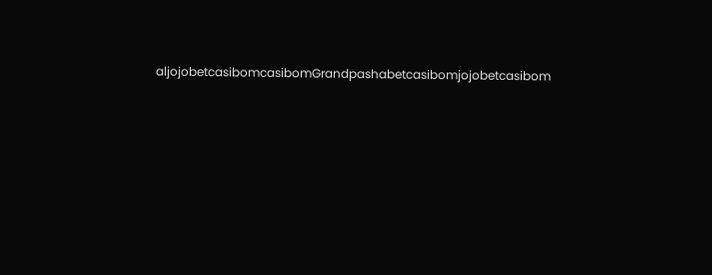aljojobetcasibomcasibomGrandpashabetcasibomjojobetcasibom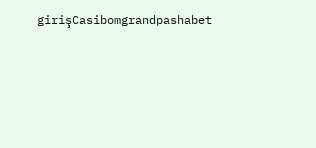girişCasibomgrandpashabet